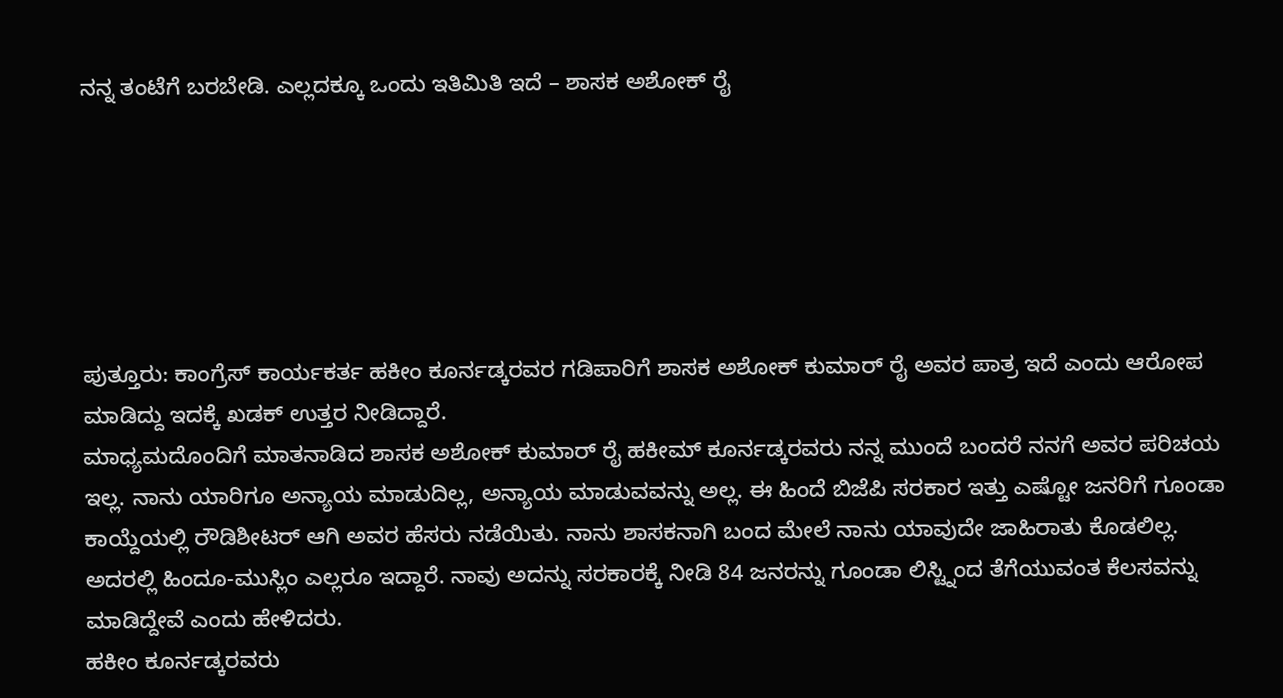ನನ್ನ ತಂಟೆಗೆ ಬರಬೇಡಿ. ಎಲ್ಲದಕ್ಕೂ ಒಂದು ಇತಿಮಿತಿ ಇದೆ – ಶಾಸಕ ಅಶೋಕ್ ರೈ






ಪುತ್ತೂರು: ಕಾಂಗ್ರೆಸ್ ಕಾರ್ಯಕರ್ತ ಹಕೀಂ ಕೂರ್ನಡ್ಕರವರ ಗಡಿಪಾರಿಗೆ ಶಾಸಕ ಅಶೋಕ್ ಕುಮಾರ್ ರೈ ಅವರ ಪಾತ್ರ ಇದೆ ಎಂದು ಆರೋಪ ಮಾಡಿದ್ದು ಇದಕ್ಕೆ ಖಡಕ್ ಉತ್ತರ ನೀಡಿದ್ದಾರೆ.
ಮಾಧ್ಯಮದೊಂದಿಗೆ ಮಾತನಾಡಿದ ಶಾಸಕ ಅಶೋಕ್ ಕುಮಾರ್ ರೈ ಹಕೀಮ್ ಕೂರ್ನಡ್ಕರವರು ನನ್ನ ಮುಂದೆ ಬಂದರೆ ನನಗೆ ಅವರ ಪರಿಚಯ ಇಲ್ಲ. ನಾನು ಯಾರಿಗೂ ಅನ್ಯಾಯ ಮಾಡುದಿಲ್ಲ, ಅನ್ಯಾಯ ಮಾಡುವವನ್ನು ಅಲ್ಲ. ಈ ಹಿಂದೆ ಬಿಜೆಪಿ ಸರಕಾರ ಇತ್ತು ಎಷ್ಟೋ ಜನರಿಗೆ ಗೂಂಡಾ ಕಾಯ್ದೆಯಲ್ಲಿ ರೌಡಿಶೀಟರ್ ಆಗಿ ಅವರ ಹೆಸರು ನಡೆಯಿತು. ನಾನು ಶಾಸಕನಾಗಿ ಬಂದ ಮೇಲೆ ನಾನು ಯಾವುದೇ ಜಾಹಿರಾತು ಕೊಡಲಿಲ್ಲ. ಅದರಲ್ಲಿ ಹಿಂದೂ-ಮುಸ್ಲಿಂ ಎಲ್ಲರೂ ಇದ್ದಾರೆ. ನಾವು ಅದನ್ನು ಸರಕಾರಕ್ಕೆ ನೀಡಿ 84 ಜನರನ್ನು ಗೂಂಡಾ ಲಿಸ್ಟ್ನಿಂದ ತೆಗೆಯುವಂತ ಕೆಲಸವನ್ನು ಮಾಡಿದ್ದೇವೆ ಎಂದು ಹೇಳಿದರು.
ಹಕೀಂ ಕೂರ್ನಡ್ಕರವರು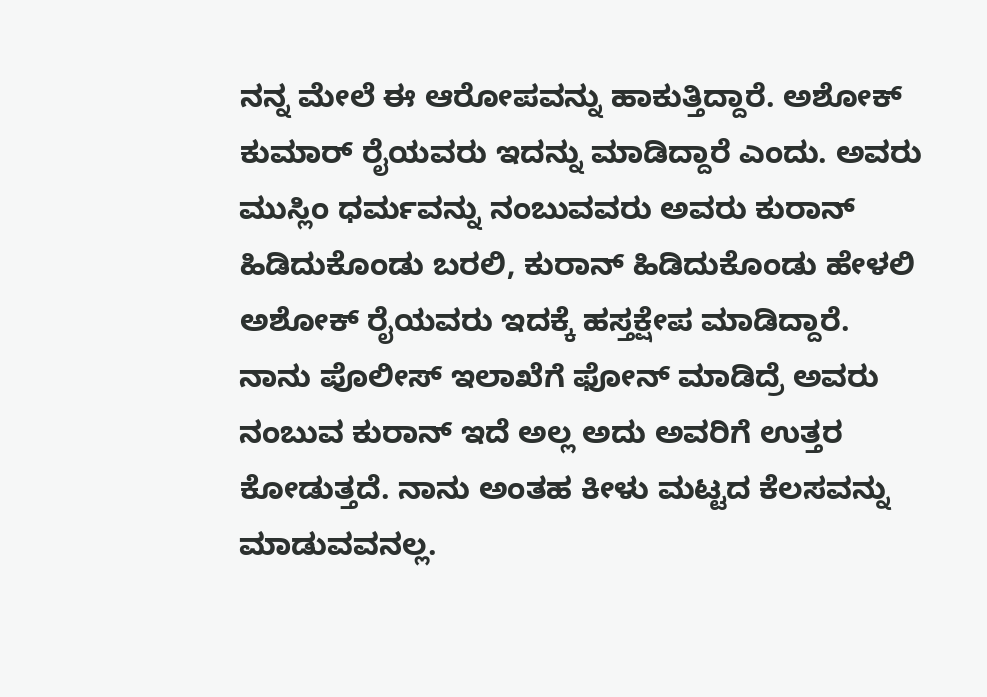ನನ್ನ ಮೇಲೆ ಈ ಆರೋಪವನ್ನು ಹಾಕುತ್ತಿದ್ದಾರೆ. ಅಶೋಕ್ ಕುಮಾರ್ ರೈಯವರು ಇದನ್ನು ಮಾಡಿದ್ದಾರೆ ಎಂದು. ಅವರು ಮುಸ್ಲಿಂ ಧರ್ಮವನ್ನು ನಂಬುವವರು ಅವರು ಕುರಾನ್ ಹಿಡಿದುಕೊಂಡು ಬರಲಿ, ಕುರಾನ್ ಹಿಡಿದುಕೊಂಡು ಹೇಳಲಿ ಅಶೋಕ್ ರೈಯವರು ಇದಕ್ಕೆ ಹಸ್ತಕ್ಷೇಪ ಮಾಡಿದ್ದಾರೆ. ನಾನು ಪೊಲೀಸ್ ಇಲಾಖೆಗೆ ಫೋನ್ ಮಾಡಿದ್ರೆ ಅವರು ನಂಬುವ ಕುರಾನ್ ಇದೆ ಅಲ್ಲ ಅದು ಅವರಿಗೆ ಉತ್ತರ ಕೋಡುತ್ತದೆ. ನಾನು ಅಂತಹ ಕೀಳು ಮಟ್ಟದ ಕೆಲಸವನ್ನು ಮಾಡುವವನಲ್ಲ.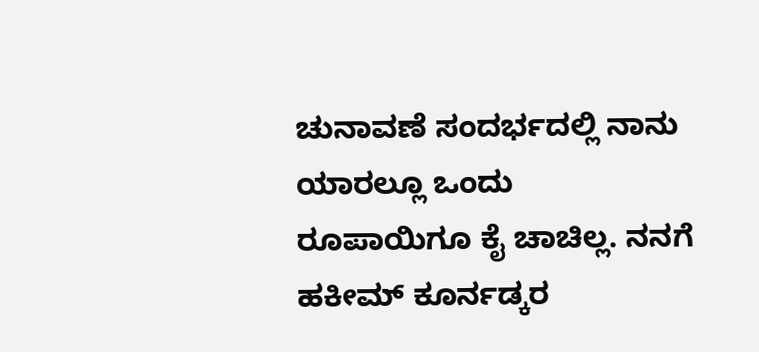ಚುನಾವಣೆ ಸಂದರ್ಭದಲ್ಲಿ ನಾನು ಯಾರಲ್ಲೂ ಒಂದು ರೂಪಾಯಿಗೂ ಕೈ ಚಾಚಿಲ್ಲ. ನನಗೆ ಹಕೀಮ್ ಕೂರ್ನಡ್ಕರ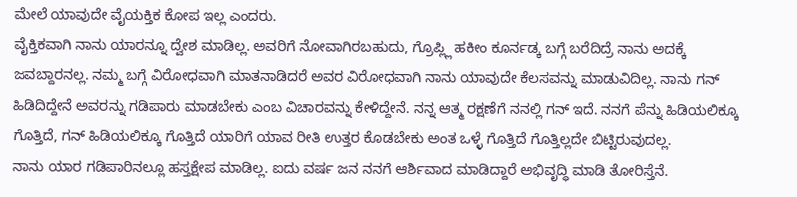ಮೇಲೆ ಯಾವುದೇ ವೈಯಕ್ತಿಕ ಕೋಪ ಇಲ್ಲ ಎಂದರು.
ವೈಕ್ತಿಕವಾಗಿ ನಾನು ಯಾರನ್ನೂ ದ್ವೇಶ ಮಾಡಿಲ್ಲ. ಅವರಿಗೆ ನೋವಾಗಿರಬಹುದು, ಗ್ರೊಪ್ಲ್ಲಿ ಹಕೀಂ ಕೂರ್ನಡ್ಕ ಬಗ್ಗೆ ಬರೆದಿದ್ರೆ ನಾನು ಅದಕ್ಕೆ ಜವಬ್ದಾರನಲ್ಲ. ನಮ್ಮ ಬಗ್ಗೆ ವಿರೋಧವಾಗಿ ಮಾತನಾಡಿದರೆ ಅವರ ವಿರೋಧವಾಗಿ ನಾನು ಯಾವುದೇ ಕೆಲಸವನ್ನು ಮಾಡುವಿದಿಲ್ಲ. ನಾನು ಗನ್ ಹಿಡಿದಿದ್ದೇನೆ ಅವರನ್ನು ಗಡಿಪಾರು ಮಾಡಬೇಕು ಎಂಬ ವಿಚಾರವನ್ನು ಕೇಳಿದ್ದೇನೆ. ನನ್ನ ಆತ್ಮ ರಕ್ಷಣೆಗೆ ನನಲ್ಲಿ ಗನ್ ಇದೆ. ನನಗೆ ಪೆನ್ನು ಹಿಡಿಯಲಿಕ್ಕೂ ಗೊತ್ತಿದೆ, ಗನ್ ಹಿಡಿಯಲಿಕ್ಕೂ ಗೊತ್ತಿದೆ ಯಾರಿಗೆ ಯಾವ ರೀತಿ ಉತ್ತರ ಕೊಡಬೇಕು ಅಂತ ಒಳ್ಳೆ ಗೊತ್ತಿದೆ ಗೊತ್ತಿಲ್ಲದೇ ಬಿಟ್ಟಿರುವುದಲ್ಲ.
ನಾನು ಯಾರ ಗಡಿಪಾರಿನಲ್ಲೂ ಹಸ್ತಕ್ಷೇಪ ಮಾಡಿಲ್ಲ. ಐದು ವರ್ಷ ಜನ ನನಗೆ ಆರ್ಶಿವಾದ ಮಾಡಿದ್ದಾರೆ ಅಭಿವೃದ್ಧಿ ಮಾಡಿ ತೋರಿಸ್ತೆನೆ.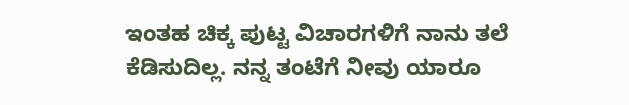ಇಂತಹ ಚಿಕ್ಕ ಪುಟ್ಟ ವಿಚಾರಗಳಿಗೆ ನಾನು ತಲೆ ಕೆಡಿಸುದಿಲ್ಲ. ನನ್ನ ತಂಟೆಗೆ ನೀವು ಯಾರೂ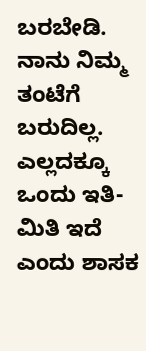ಬರಬೇಡಿ. ನಾನು ನಿಮ್ಮ ತಂಟೆಗೆ ಬರುದಿಲ್ಲ. ಎಲ್ಲದಕ್ಕೂ ಒಂದು ಇತಿ-ಮಿತಿ ಇದೆ ಎಂದು ಶಾಸಕ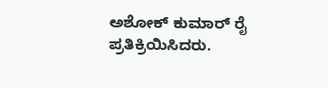ಅಶೋಕ್ ಕುಮಾರ್ ರೈ ಪ್ರತಿಕ್ರಿಯಿಸಿದರು.